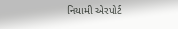નિયામી એરપોર્ટ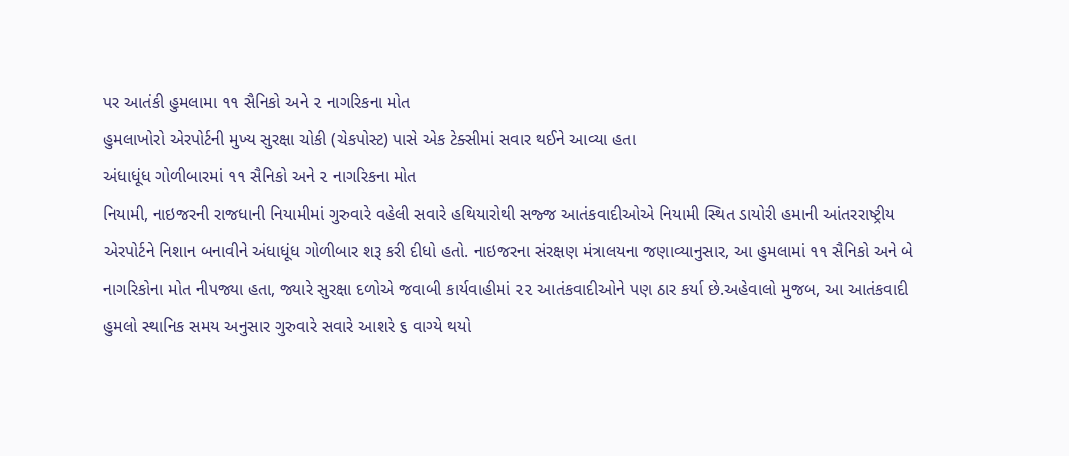પર આતંકી હુમલામા ૧૧ સૈનિકો અને ૨ નાગરિકના મોત
હુમલાખોરો એરપોર્ટની મુખ્ય સુરક્ષા ચોકી (ચેકપોસ્ટ) પાસે એક ટેક્સીમાં સવાર થઈને આવ્યા હતા
અંધાધૂંધ ગોળીબારમાં ૧૧ સૈનિકો અને ૨ નાગરિકના મોત
નિયામી, નાઇજરની રાજધાની નિયામીમાં ગુરુવારે વહેલી સવારે હથિયારોથી સજ્જ આતંકવાદીઓએ નિયામી સ્થિત ડાયોરી હમાની આંતરરાષ્ટ્રીય એરપોર્ટને નિશાન બનાવીને અંધાધૂંધ ગોળીબાર શરૂ કરી દીધો હતો. નાઇજરના સંરક્ષણ મંત્રાલયના જણાવ્યાનુસાર, આ હુમલામાં ૧૧ સૈનિકો અને બે નાગરિકોના મોત નીપજ્યા હતા, જ્યારે સુરક્ષા દળોએ જવાબી કાર્યવાહીમાં ૨૨ આતંકવાદીઓને પણ ઠાર કર્યા છે.અહેવાલો મુજબ, આ આતંકવાદી હુમલો સ્થાનિક સમય અનુસાર ગુરુવારે સવારે આશરે ૬ વાગ્યે થયો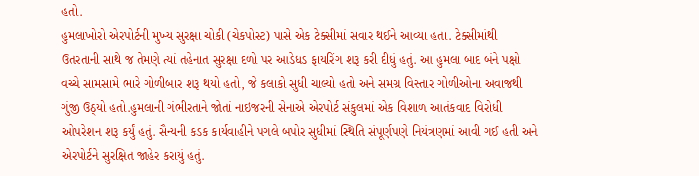હતો.
હુમલાખોરો એરપોર્ટની મુખ્ય સુરક્ષા ચોકી (ચેકપોસ્ટ) પાસે એક ટેક્સીમાં સવાર થઈને આવ્યા હતા. ટેક્સીમાંથી ઉતરતાની સાથે જ તેમણે ત્યાં તહેનાત સુરક્ષા દળો પર આડેધડ ફાયરિંગ શરૂ કરી દીધું હતું. આ હુમલા બાદ બંને પક્ષો વચ્ચે સામસામે ભારે ગોળીબાર શરૂ થયો હતો, જે કલાકો સુધી ચાલ્યો હતો અને સમગ્ર વિસ્તાર ગોળીઓના અવાજથી ગુંજી ઉઠ્યો હતો.હુમલાની ગંભીરતાને જોતાં નાઇજરની સેનાએ એરપોર્ટ સંકુલમાં એક વિશાળ આતંકવાદ વિરોધી ઓપરેશન શરૂ કર્યું હતું. સૈન્યની કડક કાર્યવાહીને પગલે બપોર સુધીમાં સ્થિતિ સંપૂર્ણપણે નિયંત્રણમાં આવી ગઈ હતી અને એરપોર્ટને સુરક્ષિત જાહેર કરાયું હતું.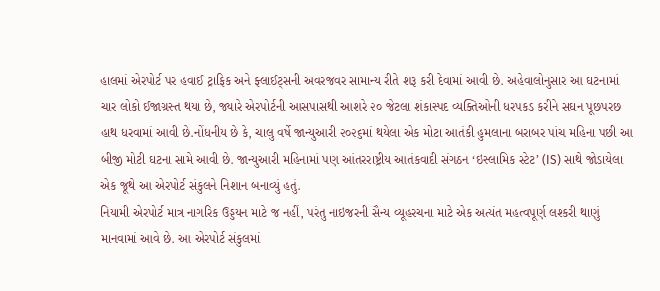હાલમાં એરપોર્ટ પર હવાઈ ટ્રાફિક અને ફ્લાઈટ્સની અવરજવર સામાન્ય રીતે શરૂ કરી દેવામાં આવી છે. અહેવાલોનુસાર આ ઘટનામાં ચાર લોકો ઈજાગ્રસ્ત થયા છે, જ્યારે એરપોર્ટની આસપાસથી આશરે ૨૦ જેટલા શંકાસ્પદ વ્યક્તિઓની ધરપકડ કરીને સઘન પૂછપરછ હાથ ધરવામાં આવી છે.નોંધનીય છે કે, ચાલુ વર્ષે જાન્યુઆરી ૨૦૨૬માં થયેલા એક મોટા આતંકી હુમલાના બરાબર પાંચ મહિના પછી આ બીજી મોટી ઘટના સામે આવી છે. જાન્યુઆરી મહિનામાં પણ આંતરરાષ્ટ્રીય આતંકવાદી સંગઠન ‘ઇસ્લામિક સ્ટેટ’ (IS) સાથે જોડાયેલા એક જૂથે આ એરપોર્ટ સંકુલને નિશાન બનાવ્યું હતું.
નિયામી એરપોર્ટ માત્ર નાગરિક ઉડ્ડયન માટે જ નહીં, પરંતુ નાઇજરની સૈન્ય વ્યૂહરચના માટે એક અત્યંત મહત્વપૂર્ણ લશ્કરી થાણું માનવામાં આવે છે. આ એરપોર્ટ સંકુલમાં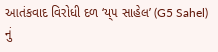આતંકવાદ વિરોધી દળ ‘ય્૫ સાહેલ’ (G5 Sahel) નું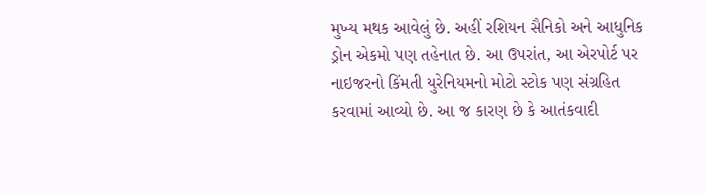મુખ્ય મથક આવેલું છે. અહીં રશિયન સૈનિકો અને આધુનિક ડ્રોન એકમો પણ તહેનાત છે. આ ઉપરાંત, આ એરપોર્ટ પર નાઇજરનો કિંમતી યુરેનિયમનો મોટો સ્ટોક પણ સંગ્રહિત કરવામાં આવ્યો છે. આ જ કારણ છે કે આતંકવાદી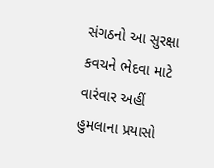સંગઠનો આ સુરક્ષા કવચને ભેદવા માટે વારંવાર અહીં હુમલાના પ્રયાસો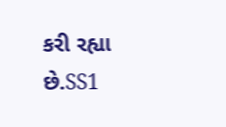કરી રહ્યા છે.SS1